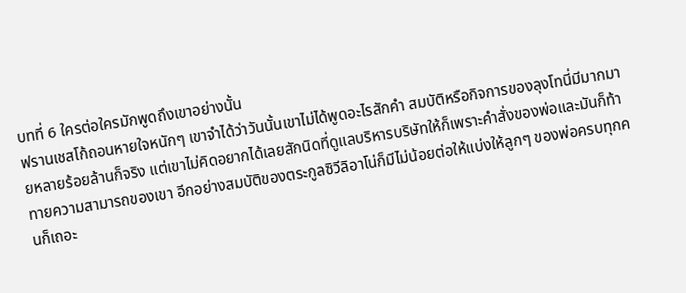บทที่ 6 ใครต่อใครมักพูดถึงเขาอย่างนั้น
ฟรานเชสโก้ถอนหายใจหนักๆ เขาจำได้ว่าวันนั้นเขาไม่ได้พูดอะไรสักคำ สมบัติหรือกิจการของลุงโทนี่มีมากมายหลายร้อยล้านก็จริง แต่เขาไม่คิดอยากได้เลยสักนิดที่ดูแลบริหารบริษัทให้ก็เพราะคำสั่งของพ่อและมันก็ท้าทายความสามารถของเขา อีกอย่างสมบัติของตระกูลซิวีลิอาโน่ก็มีไม่น้อยต่อให้แบ่งให้ลูกๆ ของพ่อครบทุกคนก็เถอะ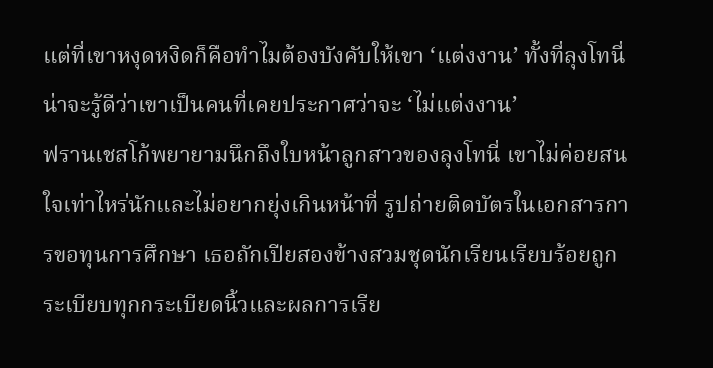แต่ที่เขาหงุดหงิดก็คือทำไมต้องบังคับให้เขา ‘แต่งงาน’ ทั้งที่ลุงโทนี่น่าจะรู้ดีว่าเขาเป็นคนที่เคยประกาศว่าจะ ‘ไม่แต่งงาน’
ฟรานเชสโก้พยายามนึกถึงใบหน้าลูกสาวของลุงโทนี่ เขาไม่ค่อยสนใจเท่าไหร่นักและไม่อยากยุ่งเกินหน้าที่ รูปถ่ายติดบัตรในเอกสารการขอทุนการศึกษา เธอถักเปียสองข้างสวมชุดนักเรียนเรียบร้อยถูกระเบียบทุกกระเบียดนิ้วและผลการเรีย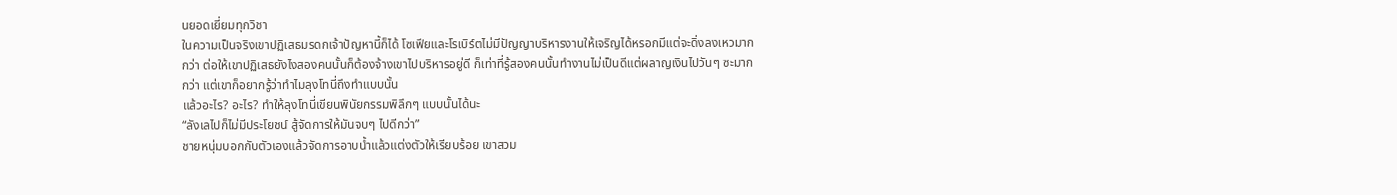นยอดเยี่ยมทุกวิชา
ในความเป็นจริงเขาปฏิเสธมรดกเจ้าปัญหานี้ก็ได้ โซเฟียและโรเบิร์ตไม่มีปัญญาบริหารงานให้เจริญได้หรอกมีแต่จะดิ่งลงเหวมากกว่า ต่อให้เขาปฏิเสธยังไงสองคนนั้นก็ต้องจ้างเขาไปบริหารอยู่ดี ก็เท่าที่รู้สองคนนั้นทำงานไม่เป็นดีแต่ผลาญเงินไปวันๆ ซะมากกว่า แต่เขาก็อยากรู้ว่าทำไมลุงโทนี่ถึงทำแบบนั้น
แล้วอะไร? อะไร? ทำให้ลุงโทนี่เขียนพินัยกรรมพิลึกๆ แบบนั้นได้นะ
“ลังเลไปก็ไม่มีประโยชน์ สู้จัดการให้มันจบๆ ไปดีกว่า”
ชายหนุ่มบอกกับตัวเองแล้วจัดการอาบน้ำแล้วแต่งตัวให้เรียบร้อย เขาสวม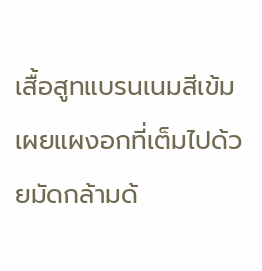เสื้อสูทแบรนเนมสีเข้ม เผยแผงอกที่เต็มไปด้วยมัดกล้ามด้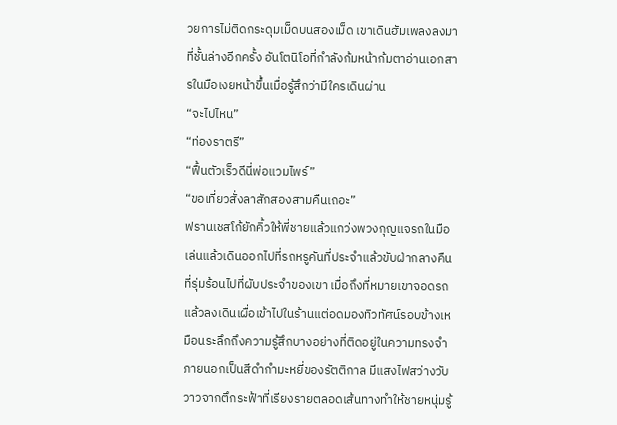วยการไม่ติดกระดุมเม็ดบนสองเม็ด เขาเดินฮัมเพลงลงมาที่ชั้นล่างอีกครั้ง อันโตนิโอที่กำลังก้มหน้าก้มตาอ่านเอกสารในมือเงยหน้าขึ้นเมื่อรู้สึกว่ามีใครเดินผ่าน
“จะไปไหน”
“ท่องราตรี”
“ฟื้นตัวเร็วดีนี่พ่อแวมไพร์”
“ขอเที่ยวสั่งลาสักสองสามคืนเถอะ”
ฟรานเชสโก้ยักคิ้วให้พี่ชายแล้วแกว่งพวงกุญแจรถในมือเล่นแล้วเดินออกไปที่รถหรูคันที่ประจำแล้วขับฝ่ากลางคืนที่รุ่มร้อนไปที่ผับประจำของเขา เมื่อถึงที่หมายเขาจอดรถแล้วลงเดินเผื่อเข้าไปในร้านแต่อดมองทิวทัศน์รอบข้างเหมือนระลึกถึงความรู้สึกบางอย่างที่ติดอยู่ในความทรงจำ
ภายนอกเป็นสีดำกำมะหยี่ของรัตติกาล มีแสงไฟสว่างวับวาวจากตึกระฟ้าที่เรียงรายตลอดเส้นทางทำให้ชายหนุ่มรู้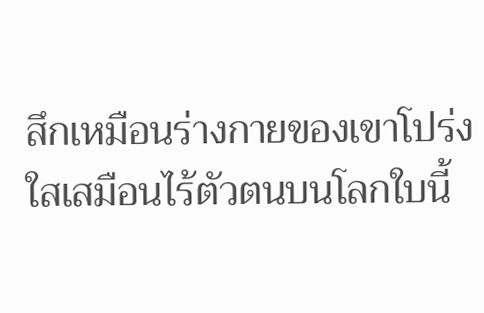สึกเหมือนร่างกายของเขาโปร่งใสเสมือนไร้ตัวตนบนโลกใบนี้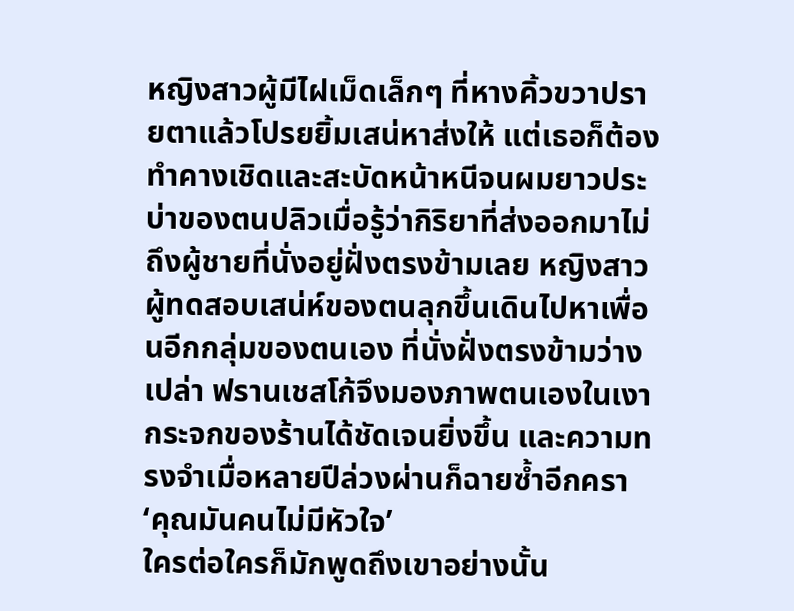หญิงสาวผู้มีไฝเม็ดเล็กๆ ที่หางคิ้วขวาปรายตาแล้วโปรยยิ้มเสน่หาส่งให้ แต่เธอก็ต้องทำคางเชิดและสะบัดหน้าหนีจนผมยาวประบ่าของตนปลิวเมื่อรู้ว่ากิริยาที่ส่งออกมาไม่ถึงผู้ชายที่นั่งอยู่ฝั่งตรงข้ามเลย หญิงสาวผู้ทดสอบเสน่ห์ของตนลุกขึ้นเดินไปหาเพื่อนอีกกลุ่มของตนเอง ที่นั่งฝั่งตรงข้ามว่างเปล่า ฟรานเชสโก้จึงมองภาพตนเองในเงากระจกของร้านได้ชัดเจนยิ่งขึ้น และความทรงจำเมื่อหลายปีล่วงผ่านก็ฉายซ้ำอีกครา
‘คุณมันคนไม่มีหัวใจ’
ใครต่อใครก็มักพูดถึงเขาอย่างนั้น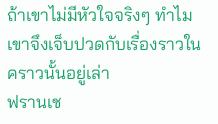ถ้าเขาไม่มีหัวใจจริงๆ ทำไมเขาจึงเจ็บปวดกับเรื่องราวในคราวนั้นอยู่เล่า
ฟรานเช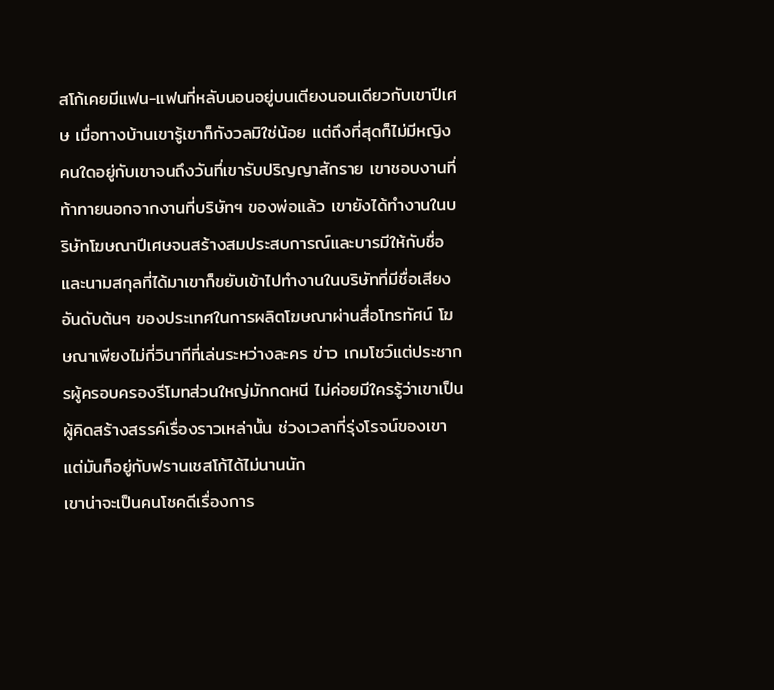สโก้เคยมีแฟน-แฟนที่หลับนอนอยู่บนเตียงนอนเดียวกับเขาปีเศษ เมื่อทางบ้านเขารู้เขาก็กังวลมิใช่น้อย แต่ถึงที่สุดก็ไม่มีหญิงคนใดอยู่กับเขาจนถึงวันที่เขารับปริญญาสักราย เขาชอบงานที่ท้าทายนอกจากงานที่บริษัทฯ ของพ่อแล้ว เขายังได้ทำงานในบริษัทโฆษณาปีเศษจนสร้างสมประสบการณ์และบารมีให้กับชื่อและนามสกุลที่ได้มาเขาก็ขยับเข้าไปทำงานในบริษัทที่มีชื่อเสียงอันดับต้นๆ ของประเทศในการผลิตโฆษณาผ่านสื่อโทรทัศน์ โฆษณาเพียงไม่กี่วินาทีที่เล่นระหว่างละคร ข่าว เกมโชว์แต่ประชากรผู้ครอบครองรีโมทส่วนใหญ่มักกดหนี ไม่ค่อยมีใครรู้ว่าเขาเป็นผู้คิดสร้างสรรค์เรื่องราวเหล่านั้น ช่วงเวลาที่รุ่งโรจน์ของเขาแต่มันก็อยู่กับฟรานเชสโก้ได้ไม่นานนัก
เขาน่าจะเป็นคนโชคดีเรื่องการ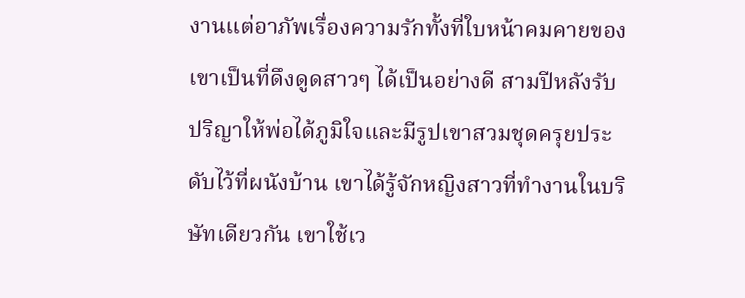งานแต่อาภัพเรื่องความรักทั้งที่ใบหน้าคมคายของเขาเป็นที่ดึงดูดสาวๆ ได้เป็นอย่างดี สามปีหลังรับปริญาให้พ่อได้ภูมิใจและมีรูปเขาสวมชุดครุยประดับไว้ที่ผนังบ้าน เขาได้รู้จักหญิงสาวที่ทำงานในบริษัทเดียวกัน เขาใช้เว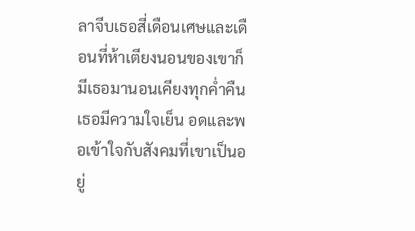ลาจีบเธอสี่เดือนเศษและเดือนที่ห้าเตียงนอนของเขาก็มีเธอมานอนเคียงทุกค่ำคืน เธอมีความใจเย็น อดและพอเข้าใจกับสังคมที่เขาเป็นอยู่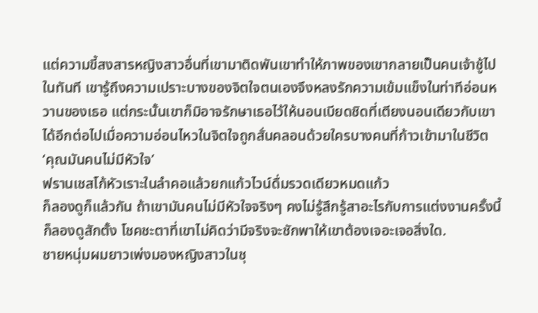แต่ความขี้สงสารหญิงสาวอื่นที่เขามาติดพันเขาทำให้ภาพของเขากลายเป็นคนเจ้าชู้ไปในทันที เขารู้ถึงความเปราะบางของจิตใจตนเองจึงหลงรักความเข้มแข็งในท่าทีอ่อนหวานของเธอ แต่กระนั้นเขาก็มิอาจรักษาเธอไว้ให้นอนเบียดชิดที่เตียงนอนเดียวกับเขาได้อีกต่อไปเมื่อความอ่อนไหวในจิตใจถูกสั่นคลอนด้วยใครบางคนที่ก้าวเข้ามาในชีวิต
‘คุณมันคนไม่มีหัวใจ’
ฟรานเชสโก้หัวเราะในลำคอแล้วยกแก้วไวน์ดื่มรวดเดียวหมดแก้ว
ก็ลองดูก็แล้วกัน ถ้าเขามันคนไม่มีหัวใจจริงๆ คงไม่รู้สึกรู้สาอะไรกับการแต่งงานครั้งนี้ ก็ลองดูสักตั้ง โชคชะตาที่เขาไม่คิดว่ามีจริงจะชักพาให้เขาต้องเจอะเจอสิ่งใด.
ชายหนุ่มผมยาวเพ่งมองหญิงสาวในชุ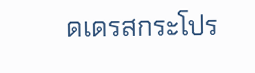ดเดรสกระโปร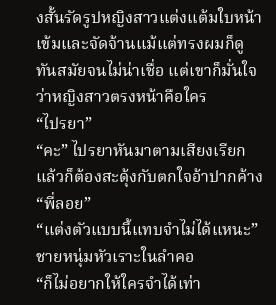งสั้นรัดรูปหญิงสาวแต่งแต้มใบหน้าเข้มและจัดจ้านแม้แต่ทรงผมก็ดูทันสมัยจนไม่น่าเชื่อ แต่เขาก็มั่นใจว่าหญิงสาวตรงหน้าคือใคร
“ไปรยา”
“คะ” ไปรยาหันมาตามเสียงเรียกแล้วก็ต้องสะดุ้งกับตกใจอ้าปากค้าง “พี่ลอย”
“แต่งตัวแบบนี้แทบจำไม่ได้แหนะ” ชายหนุ่มหัวเราะในลำคอ
“ก็ไม่อยากให้ใครจำได้เท่า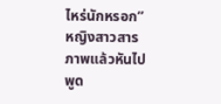ไหร่นักหรอก” หญิงสาวสารภาพแล้วหันไปพูด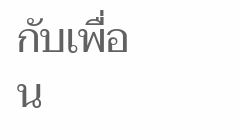กับเพื่อน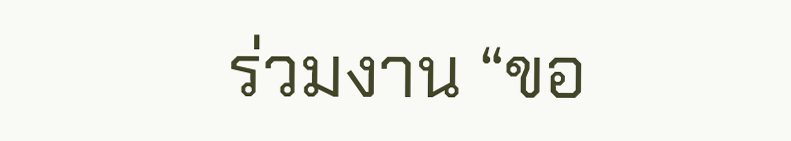ร่วมงาน “ขอ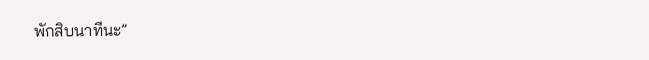พักสิบนาทีนะ”